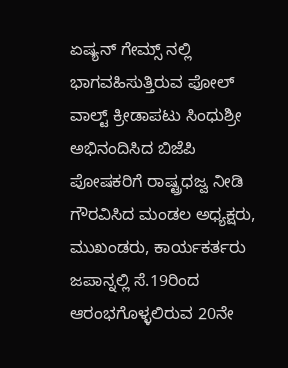ಏಷ್ಯನ್ ಗೇಮ್ಸ್ ನಲ್ಲಿ ಭಾಗವಹಿಸುತ್ತಿರುವ ಪೋಲ್ ವಾಲ್ಟ್ ಕ್ರೀಡಾಪಟು ಸಿಂಧುಶ್ರೀ ಅಭಿನಂದಿಸಿದ ಬಿಜೆಪಿ
ಪೋಷಕರಿಗೆ ರಾಷ್ಟ್ರಧಜ್ವ ನೀಡಿ ಗೌರವಿಸಿದ ಮಂಡಲ ಅಧ್ಯಕ್ಷರು, ಮುಖಂಡರು, ಕಾರ್ಯಕರ್ತರು
ಜಪಾನ್ನಲ್ಲಿ ಸೆ.19ರಿಂದ ಆರಂಭಗೊಳ್ಳಲಿರುವ 20ನೇ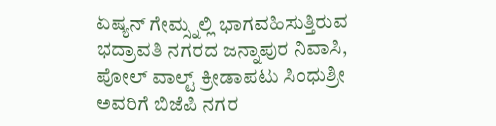ಏಷ್ಯನ್ ಗೇಮ್ಸ್ನಲ್ಲಿ ಭಾಗವಹಿಸುತ್ತಿರುವ ಭದ್ರಾವತಿ ನಗರದ ಜನ್ನಾಪುರ ನಿವಾಸಿ, ಪೋಲ್ ವಾಲ್ಟ್ ಕ್ರೀಡಾಪಟು ಸಿಂಧುಶ್ರೀ ಅವರಿಗೆ ಬಿಜೆಪಿ ನಗರ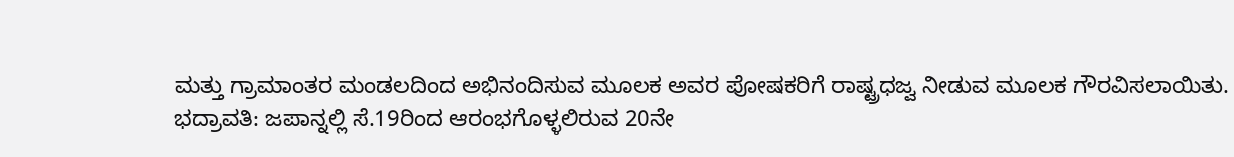ಮತ್ತು ಗ್ರಾಮಾಂತರ ಮಂಡಲದಿಂದ ಅಭಿನಂದಿಸುವ ಮೂಲಕ ಅವರ ಪೋಷಕರಿಗೆ ರಾಷ್ಟ್ರಧಜ್ವ ನೀಡುವ ಮೂಲಕ ಗೌರವಿಸಲಾಯಿತು.
ಭದ್ರಾವತಿ: ಜಪಾನ್ನಲ್ಲಿ ಸೆ.19ರಿಂದ ಆರಂಭಗೊಳ್ಳಲಿರುವ 20ನೇ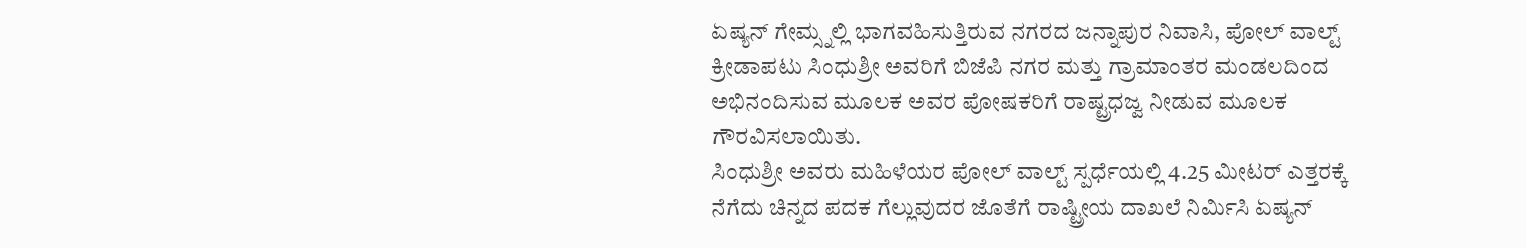ಏಷ್ಯನ್ ಗೇಮ್ಸ್ನಲ್ಲಿ ಭಾಗವಹಿಸುತ್ತಿರುವ ನಗರದ ಜನ್ನಾಪುರ ನಿವಾಸಿ, ಪೋಲ್ ವಾಲ್ಟ್ ಕ್ರೀಡಾಪಟು ಸಿಂಧುಶ್ರೀ ಅವರಿಗೆ ಬಿಜೆಪಿ ನಗರ ಮತ್ತು ಗ್ರಾಮಾಂತರ ಮಂಡಲದಿಂದ ಅಭಿನಂದಿಸುವ ಮೂಲಕ ಅವರ ಪೋಷಕರಿಗೆ ರಾಷ್ಟ್ರಧಜ್ವ ನೀಡುವ ಮೂಲಕ ಗೌರವಿಸಲಾಯಿತು.
ಸಿಂಧುಶ್ರೀ ಅವರು ಮಹಿಳೆಯರ ಪೋಲ್ ವಾಲ್ಟ್ ಸ್ಪರ್ಧೆಯಲ್ಲಿ 4.25 ಮೀಟರ್ ಎತ್ತರಕ್ಕೆ ನೆಗೆದು ಚಿನ್ನದ ಪದಕ ಗೆಲ್ಲುವುದರ ಜೊತೆಗೆ ರಾಷ್ಟ್ರೀಯ ದಾಖಲೆ ನಿರ್ಮಿಸಿ ಏಷ್ಯನ್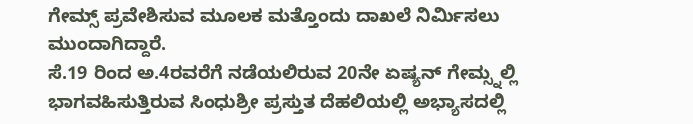ಗೇಮ್ಸ್ ಪ್ರವೇಶಿಸುವ ಮೂಲಕ ಮತ್ತೊಂದು ದಾಖಲೆ ನಿರ್ಮಿಸಲು ಮುಂದಾಗಿದ್ದಾರೆ.
ಸೆ.19 ರಿಂದ ಅ.4ರವರೆಗೆ ನಡೆಯಲಿರುವ 20ನೇ ಏಷ್ಯನ್ ಗೇಮ್ಸ್ನಲ್ಲಿ ಭಾಗವಹಿಸುತ್ತಿರುವ ಸಿಂಧುಶ್ರೀ ಪ್ರಸ್ತುತ ದೆಹಲಿಯಲ್ಲಿ ಅಭ್ಯಾಸದಲ್ಲಿ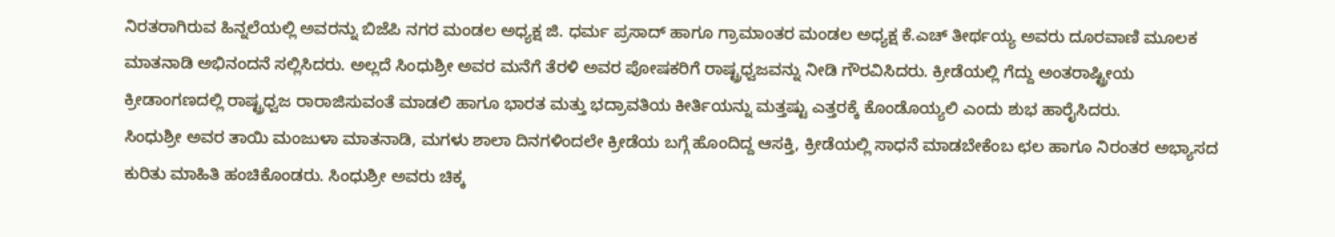ನಿರತರಾಗಿರುವ ಹಿನ್ನಲೆಯಲ್ಲಿ ಅವರನ್ನು ಬಿಜೆಪಿ ನಗರ ಮಂಡಲ ಅಧ್ಯಕ್ಷ ಜಿ. ಧರ್ಮ ಪ್ರಸಾದ್ ಹಾಗೂ ಗ್ರಾಮಾಂತರ ಮಂಡಲ ಅಧ್ಯಕ್ಷ ಕೆ.ಎಚ್ ತೀರ್ಥಯ್ಯ ಅವರು ದೂರವಾಣಿ ಮೂಲಕ ಮಾತನಾಡಿ ಅಭಿನಂದನೆ ಸಲ್ಲಿಸಿದರು. ಅಲ್ಲದೆ ಸಿಂಧುಶ್ರೀ ಅವರ ಮನೆಗೆ ತೆರಳಿ ಅವರ ಪೋಷಕರಿಗೆ ರಾಷ್ಟ್ರಧ್ವಜವನ್ನು ನೀಡಿ ಗೌರವಿಸಿದರು. ಕ್ರೀಡೆಯಲ್ಲಿ ಗೆದ್ದು ಅಂತರಾಷ್ಟ್ರೀಯ ಕ್ರೀಡಾಂಗಣದಲ್ಲಿ ರಾಷ್ಟ್ರಧ್ವಜ ರಾರಾಜಿಸುವಂತೆ ಮಾಡಲಿ ಹಾಗೂ ಭಾರತ ಮತ್ತು ಭದ್ರಾವತಿಯ ಕೀರ್ತಿಯನ್ನು ಮತ್ತಷ್ಟು ಎತ್ತರಕ್ಕೆ ಕೊಂಡೊಯ್ಯಲಿ ಎಂದು ಶುಭ ಹಾರೈಸಿದರು.
ಸಿಂಧುಶ್ರೀ ಅವರ ತಾಯಿ ಮಂಜುಳಾ ಮಾತನಾಡಿ, ಮಗಳು ಶಾಲಾ ದಿನಗಳಿಂದಲೇ ಕ್ರೀಡೆಯ ಬಗ್ಗೆ ಹೊಂದಿದ್ದ ಆಸಕ್ತಿ, ಕ್ರೀಡೆಯಲ್ಲಿ ಸಾಧನೆ ಮಾಡಬೇಕೆಂಬ ಛಲ ಹಾಗೂ ನಿರಂತರ ಅಭ್ಯಾಸದ ಕುರಿತು ಮಾಹಿತಿ ಹಂಚಿಕೊಂಡರು. ಸಿಂಧುಶ್ರೀ ಅವರು ಚಿಕ್ಕ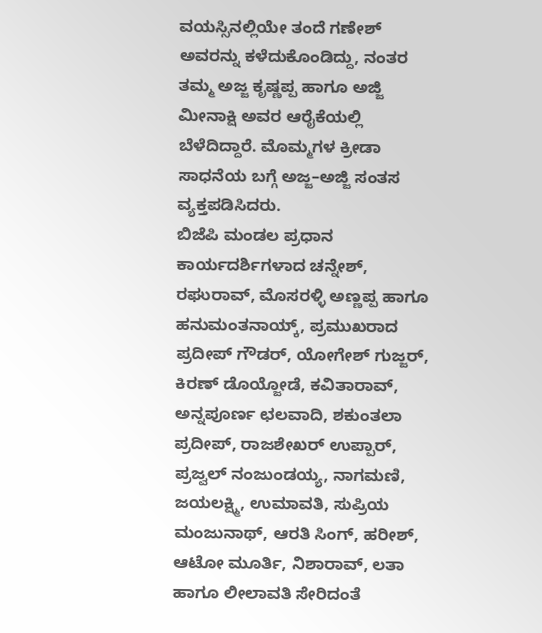ವಯಸ್ಸಿನಲ್ಲಿಯೇ ತಂದೆ ಗಣೇಶ್ ಅವರನ್ನು ಕಳೆದುಕೊಂಡಿದ್ದು, ನಂತರ ತಮ್ಮ ಅಜ್ಜ ಕೃಷ್ಣಪ್ಪ ಹಾಗೂ ಅಜ್ಜಿ ಮೀನಾಕ್ಷಿ ಅವರ ಆರೈಕೆಯಲ್ಲಿ ಬೆಳೆದಿದ್ದಾರೆ. ಮೊಮ್ಮಗಳ ಕ್ರೀಡಾ ಸಾಧನೆಯ ಬಗ್ಗೆ ಅಜ್ಜ–ಅಜ್ಜಿ ಸಂತಸ ವ್ಯಕ್ತಪಡಿಸಿದರು.
ಬಿಜೆಪಿ ಮಂಡಲ ಪ್ರಧಾನ ಕಾರ್ಯದರ್ಶಿಗಳಾದ ಚನ್ನೇಶ್, ರಘುರಾವ್, ಮೊಸರಳ್ಳಿ ಅಣ್ಣಪ್ಪ ಹಾಗೂ ಹನುಮಂತನಾಯ್ಕ್, ಪ್ರಮುಖರಾದ ಪ್ರದೀಪ್ ಗೌಡರ್, ಯೋಗೇಶ್ ಗುಜ್ಜರ್, ಕಿರಣ್ ಡೊಯ್ಜೋಡೆ, ಕವಿತಾರಾವ್, ಅನ್ನಪೂರ್ಣ ಛಲವಾದಿ, ಶಕುಂತಲಾ ಪ್ರದೀಪ್, ರಾಜಶೇಖರ್ ಉಪ್ಪಾರ್, ಪ್ರಜ್ವಲ್ ನಂಜುಂಡಯ್ಯ, ನಾಗಮಣಿ, ಜಯಲಕ್ಷ್ಮಿ, ಉಮಾವತಿ, ಸುಪ್ರಿಯ ಮಂಜುನಾಥ್, ಆರತಿ ಸಿಂಗ್, ಹರೀಶ್, ಆಟೋ ಮೂರ್ತಿ, ನಿಶಾರಾವ್, ಲತಾ ಹಾಗೂ ಲೀಲಾವತಿ ಸೇರಿದಂತೆ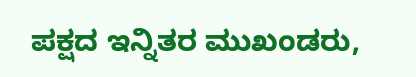ಪಕ್ಷದ ಇನ್ನಿತರ ಮುಖಂಡರು,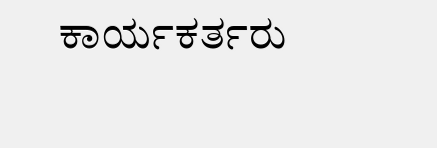ಕಾರ್ಯಕರ್ತರು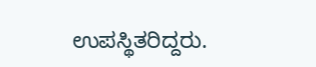ಉಪಸ್ಥಿತರಿದ್ದರು.